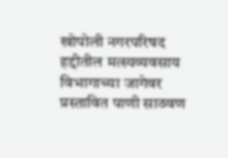खोपोली नगरपरिषद हद्दीतील मत्स्यव्यवसाय विभागाच्या जागेवर प्रस्तावित पाणी साठवण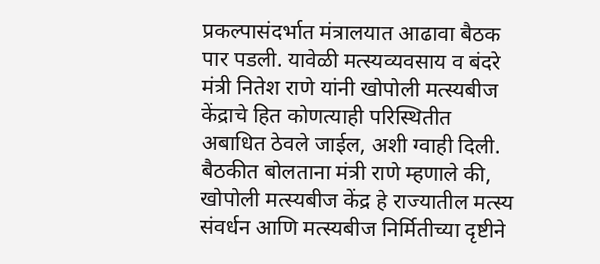प्रकल्पासंदर्भात मंत्रालयात आढावा बैठक पार पडली. यावेळी मत्स्यव्यवसाय व बंदरे मंत्री नितेश राणे यांनी खोपोली मत्स्यबीज केंद्राचे हित कोणत्याही परिस्थितीत अबाधित ठेवले जाईल, अशी ग्वाही दिली.
बैठकीत बोलताना मंत्री राणे म्हणाले की, खोपोली मत्स्यबीज केंद्र हे राज्यातील मत्स्य संवर्धन आणि मत्स्यबीज निर्मितीच्या दृष्टीने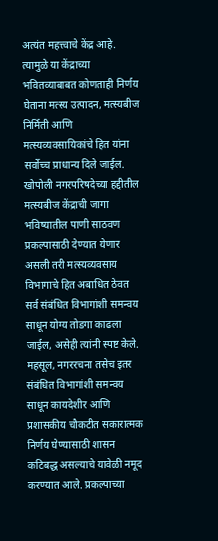अत्यंत महत्त्वाचे केंद्र आहे. त्यामुळे या केंद्राच्या भवितव्याबाबत कोणताही निर्णय घेताना मत्स्य उत्पादन, मत्स्यबीज निर्मिती आणि मत्स्यव्यवसायिकांचे हित यांना सर्वोच्च प्राधान्य दिले जाईल.
खोपोली नगरपरिषदेच्या हद्दीतील मत्स्यबीज केंद्राची जागा भविष्यातील पाणी साठवण प्रकल्पासाठी देण्यात येणार असली तरी मत्स्यव्यवसाय विभागाचे हित अबाधित ठेवत सर्व संबंधित विभागांशी समन्वय साधून योग्य तोडगा काढला जाईल, असेही त्यांनी स्पष्ट केले.
महसूल, नगररचना तसेच इतर संबंधित विभागांशी समन्वय साधून कायदेशीर आणि प्रशासकीय चौकटीत सकारात्मक निर्णय घेण्यासाठी शासन कटिबद्ध असल्याचे यावेळी नमूद करण्यात आले. प्रकल्पाच्या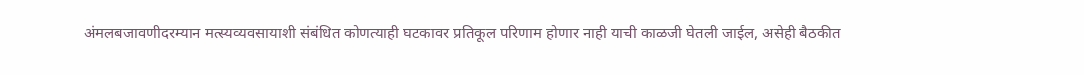अंमलबजावणीदरम्यान मत्स्यव्यवसायाशी संबंधित कोणत्याही घटकावर प्रतिकूल परिणाम होणार नाही याची काळजी घेतली जाईल, असेही बैठकीत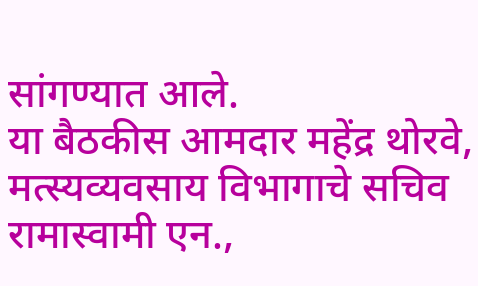सांगण्यात आले.
या बैठकीस आमदार महेंद्र थोरवे, मत्स्यव्यवसाय विभागाचे सचिव रामास्वामी एन.,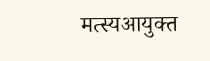मत्स्यआयुक्त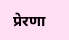प्रेरणा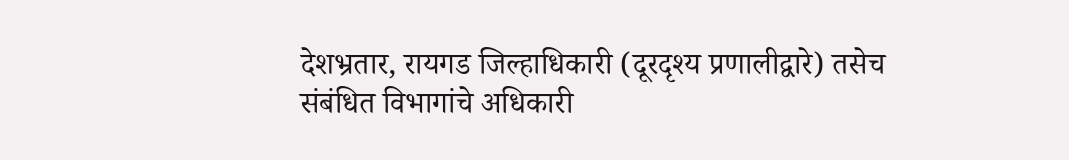देशभ्रतार, रायगड जिल्हाधिकारी (दूरदृश्य प्रणालीद्वारे) तसेच संबंधित विभागांचे अधिकारी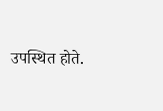उपस्थित होते.